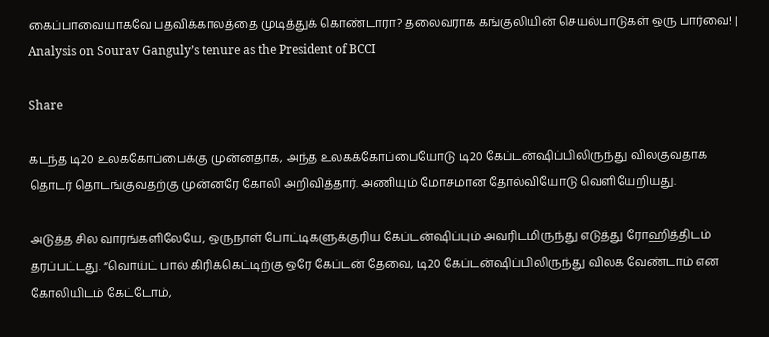கைப்பாவையாகவே பதவிக்காலத்தை முடித்துக் கொண்டாரா? தலைவராக கங்குலியின் செயல்பாடுகள் ஒரு பார்வை! | Analysis on Sourav Ganguly’s tenure as the President of BCCI

Share

கடந்த டி20 உலககோப்பைக்கு முன்னதாக, அந்த உலகக்கோப்பையோடு டி20 கேப்டன்ஷிப்பிலிருந்து விலகுவதாக தொடர் தொடங்குவதற்கு முன்னரே கோலி அறிவித்தார்‌. அணியும் மோசமான தோல்வியோடு வெளியேறியது.

அடுத்த சில வாரங்களிலேயே, ஒருநாள் போட்டிகளுக்குரிய கேப்டன்ஷிப்பும் அவரிடமிருந்து எடுத்து ரோஹித்திடம் தரப்பட்டது. “வொய்ட் பால் கிரிக்கெட்டிற்கு ஒரே கேப்டன் தேவை, டி20 கேப்டன்ஷிப்பிலிருந்து விலக வேண்டாம் என கோலியிடம் கேட்டோம்,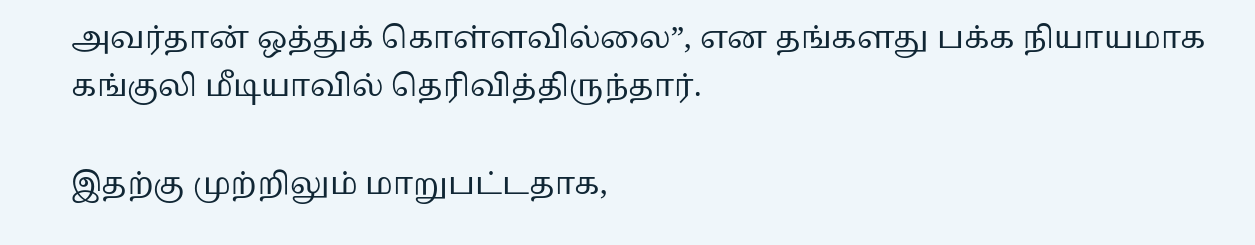அவர்தான் ஒத்துக் கொள்ளவில்லை”, என தங்களது பக்க நியாயமாக கங்குலி மீடியாவில் தெரிவித்திருந்தார்.

இதற்கு முற்றிலும் மாறுபட்டதாக,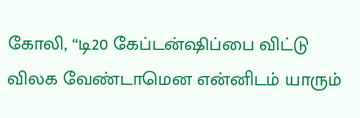கோலி, “டி20 கேப்டன்ஷிப்பை விட்டு விலக வேண்டாமென என்னிடம் யாரும்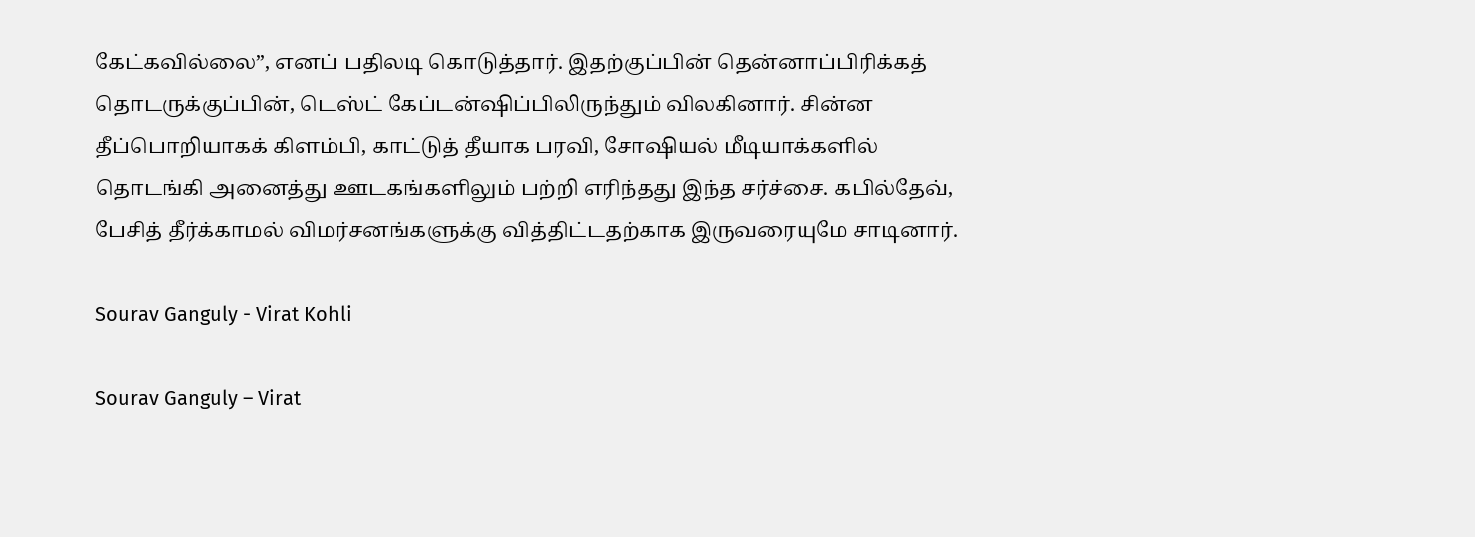கேட்கவில்லை”, எனப் பதிலடி கொடுத்தார். இதற்குப்பின் தென்னாப்பிரிக்கத் தொடருக்குப்பின், டெஸ்ட் கேப்டன்ஷிப்பிலிருந்தும் விலகினார். சின்ன தீப்பொறியாகக் கிளம்பி, காட்டுத் தீயாக பரவி, சோஷியல் மீடியாக்களில் தொடங்கி அனைத்து ஊடகங்களிலும் பற்றி எரிந்தது இந்த சர்ச்சை. கபில்தேவ், பேசித் தீர்க்காமல் விமர்சனங்களுக்கு வித்திட்டதற்காக இருவரையுமே சாடினார்.

Sourav Ganguly - Virat Kohli

Sourav Ganguly – Virat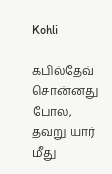Kohli

கபில்தேவ் சொன்னது போல, தவறு யார் மீது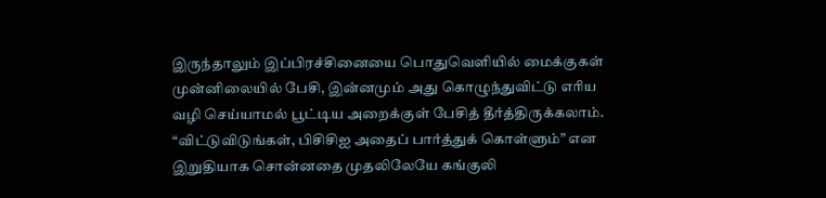இருந்தாலும் இப்பிரச்சினையை பொதுவெளியில் மைக்குகள் முன்னிலையில் பேசி, இன்னமும் அது கொழுந்துவிட்டு எரிய வழி செய்யாமல் பூட்டிய அறைக்குள் பேசித் தீர்த்திருக்கலாம். “விட்டுவிடுங்கள், பிசிசிஐ அதைப் பார்த்துக் கொள்ளும்” என இறுதியாக சொன்னதை முதலிலேயே கங்குலி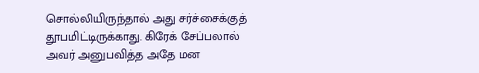சொல்லியிருந்தால் அது சர்ச்சைக்குத் தூபமிட்டிருக்காது. கிரேக் சேப்பலால் அவர் அனுபவித்த அதே மன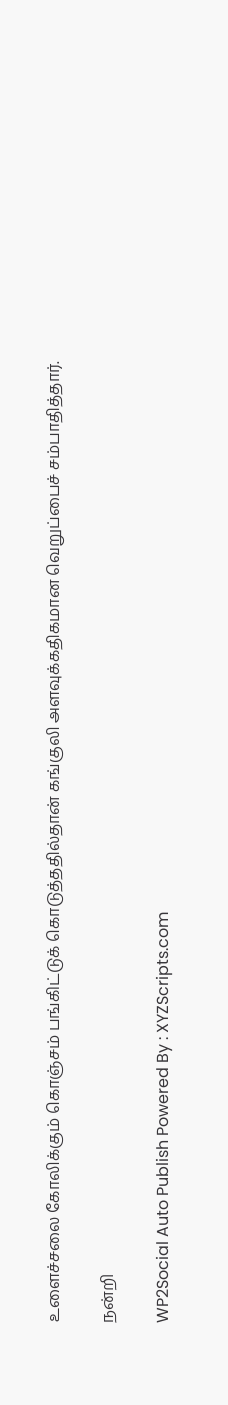உளைச்சலை கோலிக்கும் கொஞ்சம் பங்கிட்டுக் கொடுத்ததில்தான் கங்குலி அளவுக்கதிகமான வெறுப்பைச் சம்பாதித்தார்.

நன்றி

WP2Social Auto Publish Powered By : XYZScripts.com